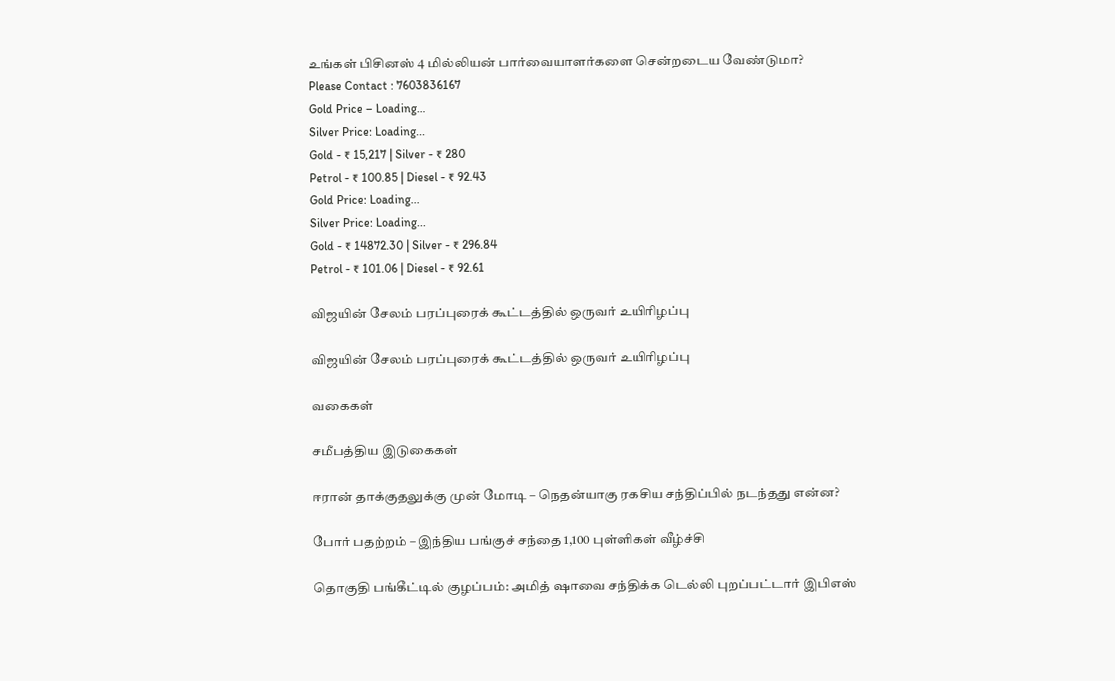உங்கள் பிசினஸ் 4 மில்லியன் பார்வையாளர்களை சென்றடைய வேண்டுமா?
Please Contact : 7603836167
Gold Price – Loading…
Silver Price: Loading...
Gold - ₹ 15,217 | Silver - ₹ 280
Petrol - ₹ 100.85 | Diesel - ₹ 92.43
Gold Price: Loading...
Silver Price: Loading...
Gold - ₹ 14872.30 | Silver - ₹ 296.84
Petrol - ₹ 101.06 | Diesel - ₹ 92.61

விஜயின் சேலம் பரப்புரைக் கூட்டத்தில் ஒருவர் உயிரிழப்பு

விஜயின் சேலம் பரப்புரைக் கூட்டத்தில் ஒருவர் உயிரிழப்பு

வகைகள்

சமீபத்திய இடுகைகள்

ஈரான் தாக்குதலுக்கு முன் மோடி – நெதன்யாகு ரகசிய சந்திப்பில் நடந்தது என்ன?

போர் பதற்றம் – இந்திய பங்குச் சந்தை 1,100 புள்ளிகள் வீழ்ச்சி

தொகுதி பங்கீட்டில் குழப்பம்: அமித் ஷாவை சந்திக்க டெல்லி புறப்பட்டார் இபிஎஸ்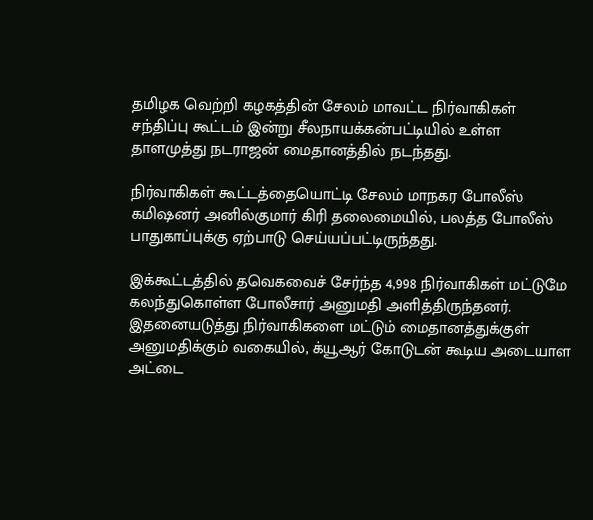தமிழக வெற்றி கழகத்தின் சேலம் மாவட்ட நிர்வாகிகள் சந்திப்பு கூட்டம் இன்று சீலநாயக்கன்பட்டியில் உள்ள தாளமுத்து நடராஜன் மைதானத்தில் நடந்தது.

நிர்வாகிகள் கூட்டத்தையொட்டி சேலம் மாநகர போலீஸ் கமிஷனர் அனில்குமார் கிரி தலைமையில், பலத்த போலீஸ் பாதுகாப்புக்கு ஏற்பாடு செய்யப்பட்டிருந்தது.

இக்கூட்டத்தில் தவெகவைச் சேர்ந்த 4,998 நிர்வாகிகள் மட்டுமே கலந்துகொள்ள போலீசார் அனுமதி அளித்திருந்தனர். இதனையடுத்து நிர்வாகிகளை மட்டும் மைதானத்துக்குள் அனுமதிக்கும் வகையில், க்யூஆர் கோடுடன் கூடிய அடையாள அட்டை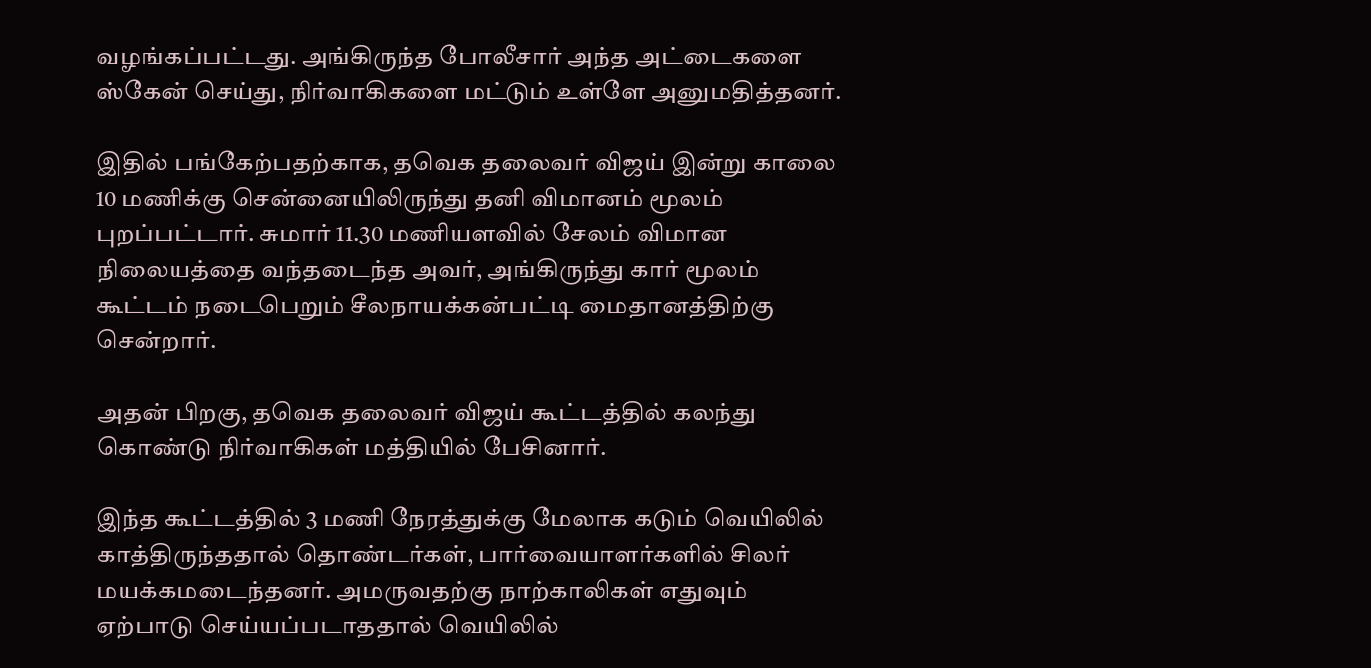வழங்கப்பட்டது. அங்கிருந்த போலீசார் அந்த அட்டைகளை ஸ்கேன் செய்து, நிர்வாகிகளை மட்டும் உள்ளே அனுமதித்தனர்.

இதில் பங்கேற்பதற்காக, தவெக தலைவர் விஜய் இன்று காலை 10 மணிக்கு சென்னையிலிருந்து தனி விமானம் மூலம் புறப்பட்டார். சுமார் 11.30 மணியளவில் சேலம் விமான நிலையத்தை வந்தடைந்த அவர், அங்கிருந்து கார் மூலம் கூட்டம் நடைபெறும் சீலநாயக்கன்பட்டி மைதானத்திற்கு சென்றார்.

அதன் பிறகு, தவெக தலைவர் விஜய் கூட்டத்தில் கலந்து கொண்டு நிர்வாகிகள் மத்தியில் பேசினார்.

இந்த கூட்டத்தில் 3 மணி நேரத்துக்கு மேலாக கடும் வெயிலில் காத்திருந்ததால் தொண்டர்கள், பார்வையாளர்களில் சிலர் மயக்கமடைந்தனர். அமருவதற்கு நாற்காலிகள் எதுவும் ஏற்பாடு செய்யப்படாததால் வெயிலில்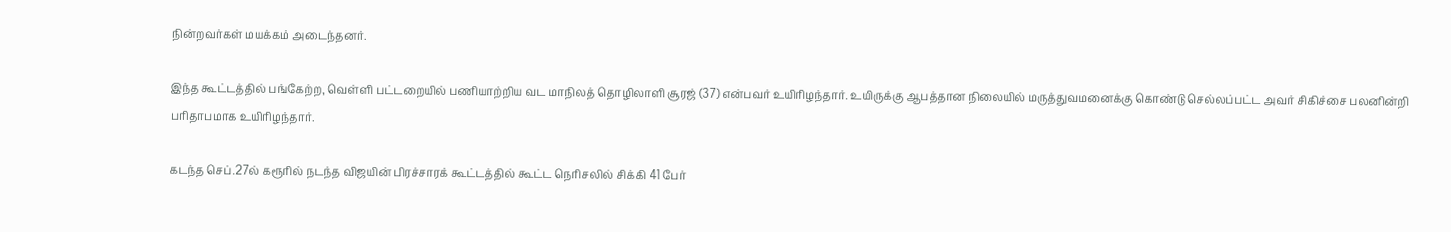நின்றவர்கள் மயக்கம் அடைந்தனர்.

இந்த கூட்டத்தில் பங்கேற்ற, வெள்ளி பட்டறையில் பணியாற்றிய வட மாநிலத் தொழிலாளி சூரஜ் (37) என்பவர் உயிரிழந்தார். உயிருக்கு ஆபத்தான நிலையில் மருத்துவமனைக்கு கொண்டு செல்லப்பட்ட அவர் சிகிச்சை பலனின்றி பரிதாபமாக உயிரிழந்தார்.

கடந்த செப்.27ல் கரூரில் நடந்த விஜயின் பிரச்சாரக் கூட்டத்தில் கூட்ட நெரிசலில் சிக்கி 41 பேர்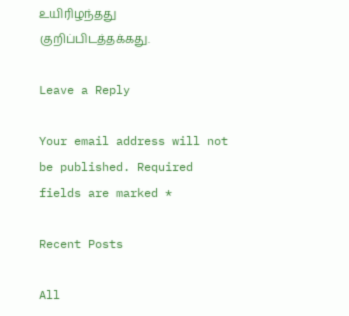உயிரிழந்தது குறிப்பிடத்தக்கது.

Leave a Reply

Your email address will not be published. Required fields are marked *

Recent Posts

All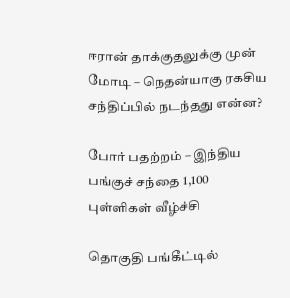ஈரான் தாக்குதலுக்கு முன் மோடி – நெதன்யாகு ரகசிய சந்திப்பில் நடந்தது என்ன?

போர் பதற்றம் – இந்திய பங்குச் சந்தை 1,100 புள்ளிகள் வீழ்ச்சி

தொகுதி பங்கீட்டில்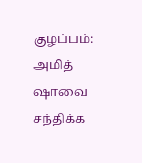குழப்பம்: அமித் ஷாவை சந்திக்க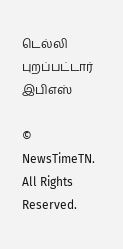டெல்லி புறப்பட்டார் இபிஎஸ்

© NewsTimeTN. All Rights Reserved.